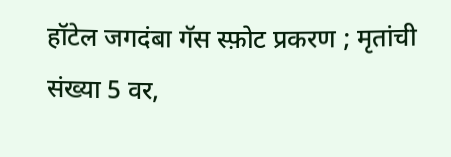हॉटेल जगदंबा गॅस स्फ़ोट प्रकरण ; मृतांची संख्या 5 वर,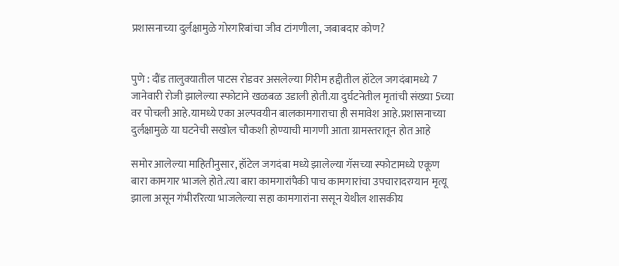प्रशासनाच्या दुर्लक्षामुळे गोरगरिबांचा जीव टांगणीला, जबाबदार कोण?


पुणे : दौंड तालुक्यातील पाटस रोडवर असलेल्या गिरीम हद्दीतील हॉटेल जगदंबामध्ये 7 जानेवारी रोजी झालेल्या स्फोटाने खळबळ उडाली होती.या दुर्घटनेतील मृतांची संख्या 5च्या वर पोचली आहे.यामध्ये एका अल्पवयीन बालकामगाराचा ही समावेश आहे.प्रशासनाच्या दुर्लक्षामुळे या घटनेची सखोल चौकशी होण्याची मागणी आता ग्रामस्तरातून होत आहे

समोर आलेल्या माहितीनुसार, हॉटेल जगदंबा मध्ये झालेल्या गॅसच्या स्फोटामध्ये एकूण बारा कामगार भाजले होते.त्या बारा कामगारांपैकी पाच कामगारांचा उपचारादरम्यान मृत्यू झाला असून गंभीररित्या भाजलेल्या सहा कामगारांना ससून येथील शासकीय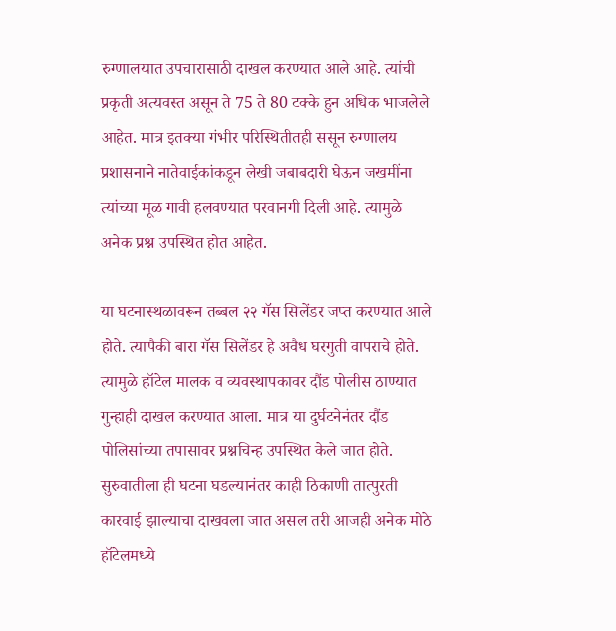रुग्णालयात उपचारासाठी दाखल करण्यात आले आहे. त्यांची प्रकृती अत्यवस्त असून ते 75 ते 80 टक्के हुन अधिक भाजलेले आहेत. मात्र इतक्या गंभीर परिस्थितीतही ससून रुग्णालय प्रशासनाने नातेवाईकांकडून लेखी जबाबदारी घेऊन जखमींना त्यांच्या मूळ गावी हलवण्यात परवानगी दिली आहे. त्यामुळे अनेक प्रश्न उपस्थित होत आहेत.

या घटनास्थळावरून तब्बल २२ गॅस सिलेंडर जप्त करण्यात आले होते. त्यापैकी बारा गॅस सिलेंडर हे अवैध घरगुती वापराचे होते. त्यामुळे हॉटेल मालक व व्यवस्थापकावर दौंड पोलीस ठाण्यात गुन्हाही दाखल करण्यात आला. मात्र या दुर्घटनेनंतर दौंड पोलिसांच्या तपासावर प्रश्नचिन्ह उपस्थित केले जात होते. सुरुवातीला ही घटना घडल्यानंतर काही ठिकाणी तात्पुरती कारवाई झाल्याचा दाखवला जात असल तरी आजही अनेक मोठे हॉटेलमध्ये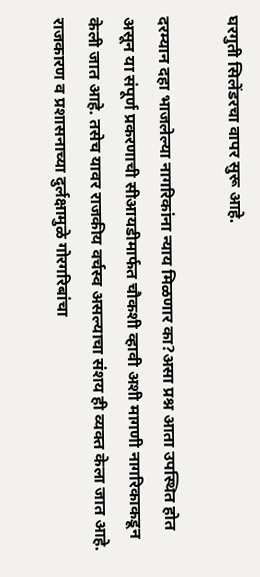घरगुती सिलेंडरचा वापर सुरू आहे.

दरम्यान दहा भाजलेल्या नागरिकांना न्याय मिळणार का?असा प्रश्न आता उपस्थित होत असून या संपूर्ण प्रकरणाची सीआयडीमार्फत चौकशी व्हावी अशी मागणी नागरिकाकडून केली जात आहे. तसेच यावर राजकीय वर्चस्व असल्याचा संशय ही व्यक्त केला जात आहे. राजकारण व प्रशासनाच्या दुर्लक्षामुळे गोरगरिबांचा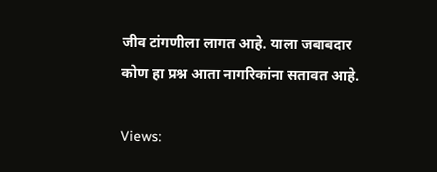जीव टांगणीला लागत आहे. याला जबाबदार कोण हा प्रश्न आता नागरिकांना सतावत आहे.

Views: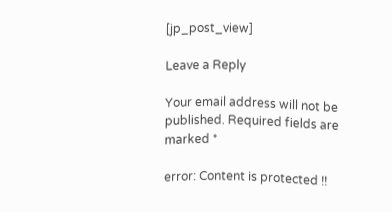[jp_post_view]

Leave a Reply

Your email address will not be published. Required fields are marked *

error: Content is protected !!